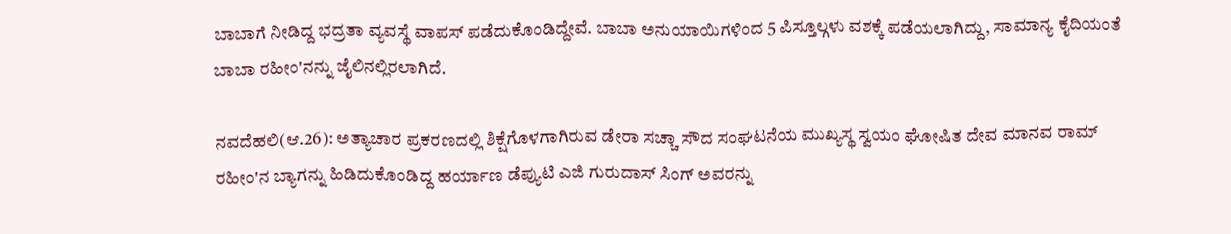ಬಾಬಾಗೆ ನೀಡಿದ್ದ ಭದ್ರತಾ ವ್ಯವಸ್ಥೆ ವಾಪಸ್ ಪಡೆದುಕೊಂಡಿದ್ದೇವೆ. ಬಾಬಾ ಅನುಯಾಯಿಗಳಿಂದ 5 ಪಿಸ್ತೂಲ್ಗಳು ವಶಕ್ಕೆ ಪಡೆಯಲಾಗಿದ್ದು, ಸಾಮಾನ್ಯ ಕೈದಿಯಂತೆ  ಬಾಬಾ ರಹೀಂ'ನನ್ನು ಜೈಲಿನಲ್ಲಿರಲಾಗಿದೆ.

ನವದೆಹಲಿ(ಆ.26): ಅತ್ಯಾಚಾರ ಪ್ರಕರಣದಲ್ಲಿ ಶಿಕ್ಷೆಗೊಳಗಾಗಿರುವ ಡೇರಾ ಸಚ್ಚಾ ಸೌದ ಸಂಘಟನೆಯ ಮುಖ್ಯಸ್ಥ ಸ್ವಯಂ ಘೋಷಿತ ದೇವ ಮಾನವ ರಾಮ್ ರಹೀಂ'ನ ಬ್ಯಾಗನ್ನು ಹಿಡಿದುಕೊಂಡಿದ್ದ ಹರ್ಯಾಣ ಡೆಪ್ಯುಟಿ ಎಜಿ ಗುರುದಾಸ್ ಸಿಂಗ್ ಅವರನ್ನು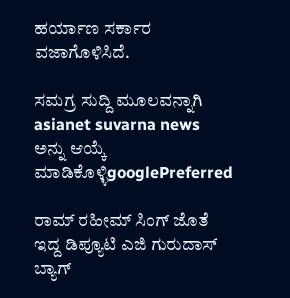ಹರ್ಯಾಣ ಸರ್ಕಾರ ವಜಾಗೊಳಿಸಿದೆ.

ಸಮಗ್ರ ಸುದ್ದಿ ಮೂಲವನ್ನಾಗಿ asianet suvarna news ಅನ್ನು ಆಯ್ಕೆ ಮಾಡಿಕೊಳ್ಳಿgooglePreferred

ರಾಮ್ ರಹೀಮ್ ಸಿಂಗ್ ಜೊತೆ ಇದ್ದ ಡಿಪ್ಯೂಟಿ ಎಜಿ ಗುರುದಾಸ್ ಬ್ಯಾಗ್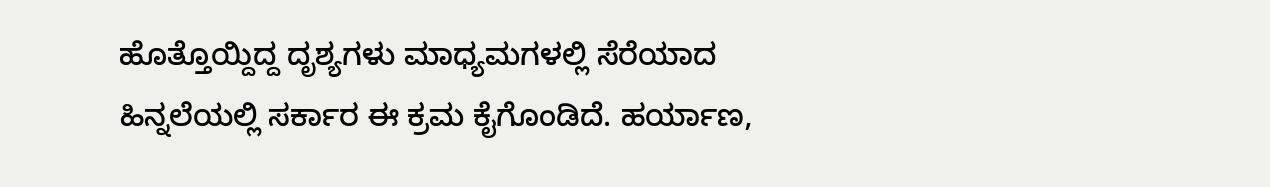ಹೊತ್ತೊಯ್ದಿದ್ದ ದೃಶ್ಯಗಳು ಮಾಧ್ಯಮಗಳಲ್ಲಿ ಸೆರೆಯಾದ ಹಿನ್ನಲೆಯಲ್ಲಿ ಸರ್ಕಾರ ಈ ಕ್ರಮ ಕೈಗೊಂಡಿದೆ. ಹರ್ಯಾಣ,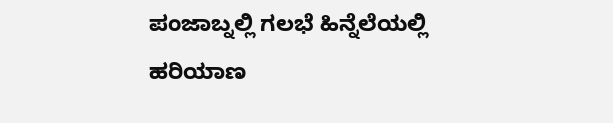ಪಂಜಾಬ್ನಲ್ಲಿ ಗಲಭೆ ಹಿನ್ನೆಲೆಯಲ್ಲಿ ಹರಿಯಾಣ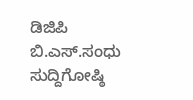ಡಿಜಿಪಿ ಬಿ.ಎಸ್.ಸಂಧು ಸುದ್ದಿಗೋಷ್ಠಿ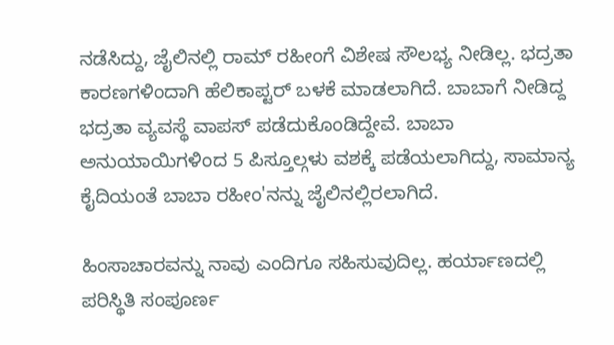ನಡೆಸಿದ್ದು, ಜೈಲಿನಲ್ಲಿ ರಾಮ್ ರಹೀಂಗೆ ವಿಶೇಷ ಸೌಲಭ್ಯ ನೀಡಿಲ್ಲ. ಭದ್ರತಾ ಕಾರಣಗಳಿಂದಾಗಿ ಹೆಲಿಕಾಪ್ಟರ್ ಬಳಕೆ ಮಾಡಲಾಗಿದೆ. ಬಾಬಾಗೆ ನೀಡಿದ್ದ ಭದ್ರತಾ ವ್ಯವಸ್ಥೆ ವಾಪಸ್ ಪಡೆದುಕೊಂಡಿದ್ದೇವೆ. ಬಾಬಾ ಅನುಯಾಯಿಗಳಿಂದ 5 ಪಿಸ್ತೂಲ್ಗಳು ವಶಕ್ಕೆ ಪಡೆಯಲಾಗಿದ್ದು, ಸಾಮಾನ್ಯ ಕೈದಿಯಂತೆ ಬಾಬಾ ರಹೀಂ'ನನ್ನು ಜೈಲಿನಲ್ಲಿರಲಾಗಿದೆ.

ಹಿಂಸಾಚಾರವನ್ನು ನಾವು ಎಂದಿಗೂ ಸಹಿಸುವುದಿಲ್ಲ. ಹರ್ಯಾಣದಲ್ಲಿ ಪರಿಸ್ಥಿತಿ ಸಂಪೂರ್ಣ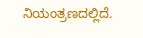ನಿಯಂತ್ರಣದಲ್ಲಿದೆ.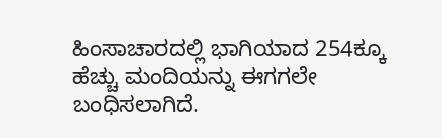ಹಿಂಸಾಚಾರದಲ್ಲಿ ಭಾಗಿಯಾದ 254ಕ್ಕೂ ಹೆಚ್ಚು ಮಂದಿಯನ್ನು ಈಗಗಲೇ ಬಂಧಿಸಲಾಗಿದೆ.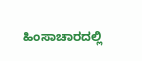ಹಿಂಸಾಚಾರದಲ್ಲಿ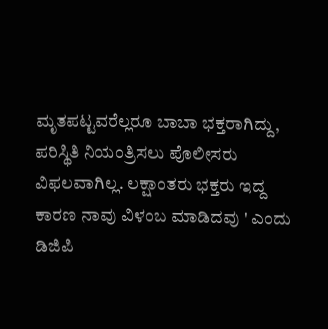ಮೃತಪಟ್ಟವರೆಲ್ಲರೂ ಬಾಬಾ ಭಕ್ತರಾಗಿದ್ದು, ಪರಿಸ್ಥಿತಿ ನಿಯಂತ್ರಿಸಲು ಪೊಲೀಸರು ವಿಫಲವಾಗಿಲ್ಲ. ಲಕ್ಷಾಂತರು ಭಕ್ತರು ಇದ್ದ ಕಾರಣ ನಾವು ವಿಳಂಬ ಮಾಡಿದವು ' ಎಂದು ಡಿಜಿಪಿ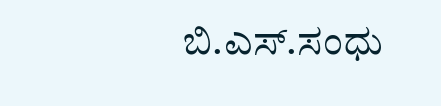ಬಿ.ಎಸ್.ಸಂಧು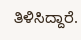ತಿಳಿಸಿದ್ದಾರೆ.